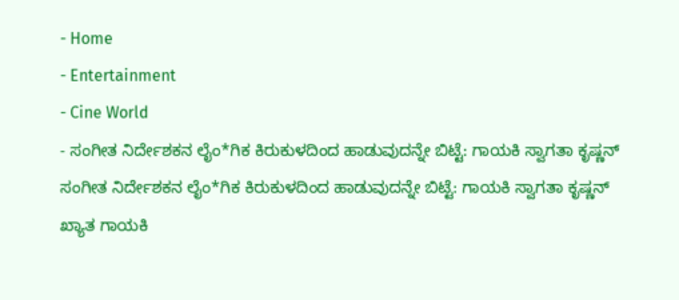- Home
- Entertainment
- Cine World
- ಸಂಗೀತ ನಿರ್ದೇಶಕನ ಲೈಂ*ಗಿಕ ಕಿರುಕುಳದಿಂದ ಹಾಡುವುದನ್ನೇ ಬಿಟ್ಟೆ: ಗಾಯಕಿ ಸ್ವಾಗತಾ ಕೃಷ್ಣನ್
ಸಂಗೀತ ನಿರ್ದೇಶಕನ ಲೈಂ*ಗಿಕ ಕಿರುಕುಳದಿಂದ ಹಾಡುವುದನ್ನೇ ಬಿಟ್ಟೆ: ಗಾಯಕಿ ಸ್ವಾಗತಾ ಕೃಷ್ಣನ್
ಖ್ಯಾತ ಗಾಯಕಿ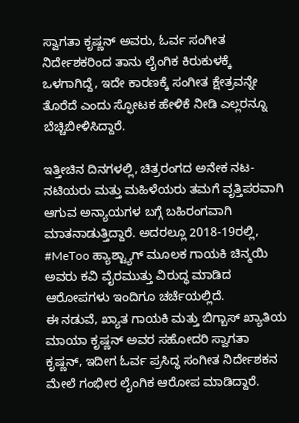ಸ್ವಾಗತಾ ಕೃಷ್ಣನ್ ಅವರು, ಓರ್ವ ಸಂಗೀತ ನಿರ್ದೇಶಕರಿಂದ ತಾನು ಲೈಂಗಿಕ ಕಿರುಕುಳಕ್ಕೆ ಒಳಗಾಗಿದ್ದೆ, ಇದೇ ಕಾರಣಕ್ಕೆ ಸಂಗೀತ ಕ್ಷೇತ್ರವನ್ನೇ ತೊರೆದೆ ಎಂದು ಸ್ಫೋಟಕ ಹೇಳಿಕೆ ನೀಡಿ ಎಲ್ಲರನ್ನೂ ಬೆಚ್ಚಿಬೀಳಿಸಿದ್ದಾರೆ.

ಇತ್ತೀಚಿನ ದಿನಗಳಲ್ಲಿ, ಚಿತ್ರರಂಗದ ಅನೇಕ ನಟ-ನಟಿಯರು ಮತ್ತು ಮಹಿಳೆಯರು ತಮಗೆ ವೃತ್ತಿಪರವಾಗಿ ಆಗುವ ಅನ್ಯಾಯಗಳ ಬಗ್ಗೆ ಬಹಿರಂಗವಾಗಿ ಮಾತನಾಡುತ್ತಿದ್ದಾರೆ. ಅದರಲ್ಲೂ 2018-19ರಲ್ಲಿ, #MeToo ಹ್ಯಾಶ್ಟ್ಯಾಗ್ ಮೂಲಕ ಗಾಯಕಿ ಚಿನ್ಮಯಿ ಅವರು ಕವಿ ವೈರಮುತ್ತು ವಿರುದ್ಧ ಮಾಡಿದ ಆರೋಪಗಳು ಇಂದಿಗೂ ಚರ್ಚೆಯಲ್ಲಿದೆ.
ಈ ನಡುವೆ, ಖ್ಯಾತ ಗಾಯಕಿ ಮತ್ತು ಬಿಗ್ಬಾಸ್ ಖ್ಯಾತಿಯ ಮಾಯಾ ಕೃಷ್ಣನ್ ಅವರ ಸಹೋದರಿ ಸ್ವಾಗತಾ ಕೃಷ್ಣನ್, ಇದೀಗ ಓರ್ವ ಪ್ರಸಿದ್ಧ ಸಂಗೀತ ನಿರ್ದೇಶಕನ ಮೇಲೆ ಗಂಭೀರ ಲೈಂಗಿಕ ಆರೋಪ ಮಾಡಿದ್ದಾರೆ.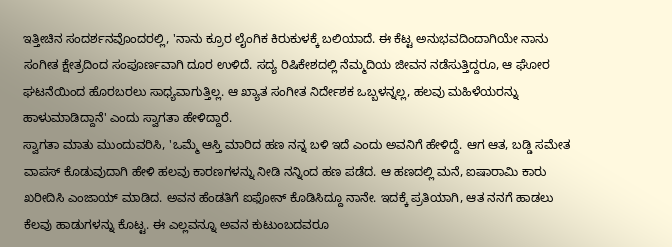ಇತ್ತೀಚಿನ ಸಂದರ್ಶನವೊಂದರಲ್ಲಿ, 'ನಾನು ಕ್ರೂರ ಲೈಂಗಿಕ ಕಿರುಕುಳಕ್ಕೆ ಬಲಿಯಾದೆ. ಈ ಕೆಟ್ಟ ಅನುಭವದಿಂದಾಗಿಯೇ ನಾನು ಸಂಗೀತ ಕ್ಷೇತ್ರದಿಂದ ಸಂಪೂರ್ಣವಾಗಿ ದೂರ ಉಳಿದೆ. ಸದ್ಯ ರಿಷಿಕೇಶದಲ್ಲಿ ನೆಮ್ಮದಿಯ ಜೀವನ ನಡೆಸುತ್ತಿದ್ದರೂ, ಆ ಘೋರ ಘಟನೆಯಿಂದ ಹೊರಬರಲು ಸಾಧ್ಯವಾಗುತ್ತಿಲ್ಲ. ಆ ಖ್ಯಾತ ಸಂಗೀತ ನಿರ್ದೇಶಕ ಒಬ್ಬಳನ್ನಲ್ಲ, ಹಲವು ಮಹಿಳೆಯರನ್ನು ಹಾಳುಮಾಡಿದ್ದಾನೆ' ಎಂದು ಸ್ವಾಗತಾ ಹೇಳಿದ್ದಾರೆ.
ಸ್ವಾಗತಾ ಮಾತು ಮುಂದುವರಿಸಿ, 'ಒಮ್ಮೆ ಆಸ್ತಿ ಮಾರಿದ ಹಣ ನನ್ನ ಬಳಿ ಇದೆ ಎಂದು ಅವನಿಗೆ ಹೇಳಿದ್ದೆ. ಆಗ ಆತ, ಬಡ್ಡಿ ಸಮೇತ ವಾಪಸ್ ಕೊಡುವುದಾಗಿ ಹೇಳಿ ಹಲವು ಕಾರಣಗಳನ್ನು ನೀಡಿ ನನ್ನಿಂದ ಹಣ ಪಡೆದ. ಆ ಹಣದಲ್ಲಿ ಮನೆ, ಐಷಾರಾಮಿ ಕಾರು ಖರೀದಿಸಿ ಎಂಜಾಯ್ ಮಾಡಿದ. ಅವನ ಹೆಂಡತಿಗೆ ಐಫೋನ್ ಕೊಡಿಸಿದ್ದೂ ನಾನೇ. ಇದಕ್ಕೆ ಪ್ರತಿಯಾಗಿ, ಆತ ನನಗೆ ಹಾಡಲು ಕೆಲವು ಹಾಡುಗಳನ್ನು ಕೊಟ್ಟ. ಈ ಎಲ್ಲವನ್ನೂ ಅವನ ಕುಟುಂಬದವರೂ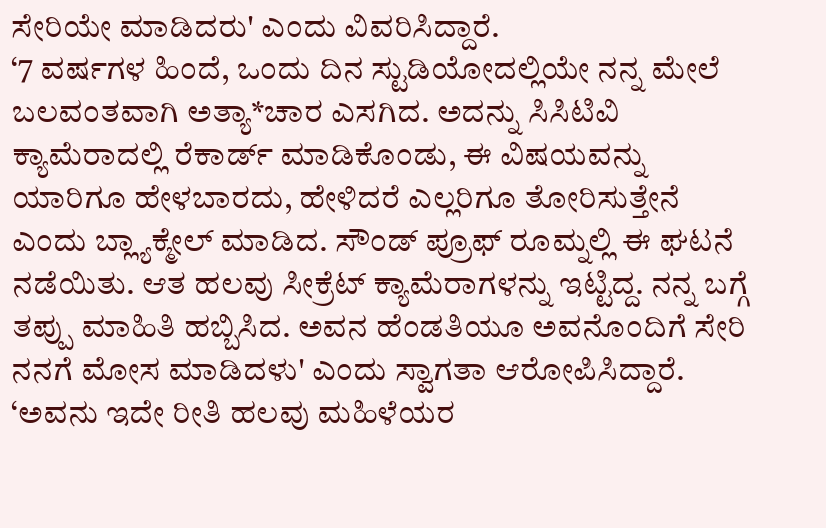ಸೇರಿಯೇ ಮಾಡಿದರು' ಎಂದು ವಿವರಿಸಿದ್ದಾರೆ.
‘7 ವರ್ಷಗಳ ಹಿಂದೆ, ಒಂದು ದಿನ ಸ್ಟುಡಿಯೋದಲ್ಲಿಯೇ ನನ್ನ ಮೇಲೆ ಬಲವಂತವಾಗಿ ಅತ್ಯಾ*ಚಾರ ಎಸಗಿದ. ಅದನ್ನು ಸಿಸಿಟಿವಿ ಕ್ಯಾಮೆರಾದಲ್ಲಿ ರೆಕಾರ್ಡ್ ಮಾಡಿಕೊಂಡು, ಈ ವಿಷಯವನ್ನು ಯಾರಿಗೂ ಹೇಳಬಾರದು, ಹೇಳಿದರೆ ಎಲ್ಲರಿಗೂ ತೋರಿಸುತ್ತೇನೆ ಎಂದು ಬ್ಲ್ಯಾಕ್ಮೇಲ್ ಮಾಡಿದ. ಸೌಂಡ್ ಪ್ರೂಫ್ ರೂಮ್ನಲ್ಲಿ ಈ ಘಟನೆ ನಡೆಯಿತು. ಆತ ಹಲವು ಸೀಕ್ರೆಟ್ ಕ್ಯಾಮೆರಾಗಳನ್ನು ಇಟ್ಟಿದ್ದ. ನನ್ನ ಬಗ್ಗೆ ತಪ್ಪು ಮಾಹಿತಿ ಹಬ್ಬಿಸಿದ. ಅವನ ಹೆಂಡತಿಯೂ ಅವನೊಂದಿಗೆ ಸೇರಿ ನನಗೆ ಮೋಸ ಮಾಡಿದಳು' ಎಂದು ಸ್ವಾಗತಾ ಆರೋಪಿಸಿದ್ದಾರೆ.
‘ಅವನು ಇದೇ ರೀತಿ ಹಲವು ಮಹಿಳೆಯರ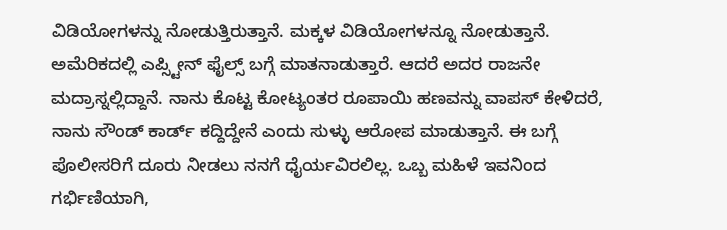ವಿಡಿಯೋಗಳನ್ನು ನೋಡುತ್ತಿರುತ್ತಾನೆ. ಮಕ್ಕಳ ವಿಡಿಯೋಗಳನ್ನೂ ನೋಡುತ್ತಾನೆ. ಅಮೆರಿಕದಲ್ಲಿ ಎಪ್ಸ್ಟೀನ್ ಫೈಲ್ಸ್ ಬಗ್ಗೆ ಮಾತನಾಡುತ್ತಾರೆ. ಆದರೆ ಅದರ ರಾಜನೇ ಮದ್ರಾಸ್ನಲ್ಲಿದ್ದಾನೆ. ನಾನು ಕೊಟ್ಟ ಕೋಟ್ಯಂತರ ರೂಪಾಯಿ ಹಣವನ್ನು ವಾಪಸ್ ಕೇಳಿದರೆ, ನಾನು ಸೌಂಡ್ ಕಾರ್ಡ್ ಕದ್ದಿದ್ದೇನೆ ಎಂದು ಸುಳ್ಳು ಆರೋಪ ಮಾಡುತ್ತಾನೆ. ಈ ಬಗ್ಗೆ ಪೊಲೀಸರಿಗೆ ದೂರು ನೀಡಲು ನನಗೆ ಧೈರ್ಯವಿರಲಿಲ್ಲ. ಒಬ್ಬ ಮಹಿಳೆ ಇವನಿಂದ ಗರ್ಭಿಣಿಯಾಗಿ,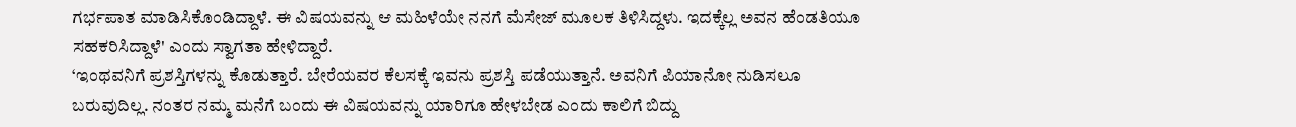ಗರ್ಭಪಾತ ಮಾಡಿಸಿಕೊಂಡಿದ್ದಾಳೆ. ಈ ವಿಷಯವನ್ನು ಆ ಮಹಿಳೆಯೇ ನನಗೆ ಮೆಸೇಜ್ ಮೂಲಕ ತಿಳಿಸಿದ್ದಳು. ಇದಕ್ಕೆಲ್ಲ ಅವನ ಹೆಂಡತಿಯೂ ಸಹಕರಿಸಿದ್ದಾಳೆ' ಎಂದು ಸ್ವಾಗತಾ ಹೇಳಿದ್ದಾರೆ.
‘ಇಂಥವನಿಗೆ ಪ್ರಶಸ್ತಿಗಳನ್ನು ಕೊಡುತ್ತಾರೆ. ಬೇರೆಯವರ ಕೆಲಸಕ್ಕೆ ಇವನು ಪ್ರಶಸ್ತಿ ಪಡೆಯುತ್ತಾನೆ. ಅವನಿಗೆ ಪಿಯಾನೋ ನುಡಿಸಲೂ ಬರುವುದಿಲ್ಲ. ನಂತರ ನಮ್ಮ ಮನೆಗೆ ಬಂದು ಈ ವಿಷಯವನ್ನು ಯಾರಿಗೂ ಹೇಳಬೇಡ ಎಂದು ಕಾಲಿಗೆ ಬಿದ್ದು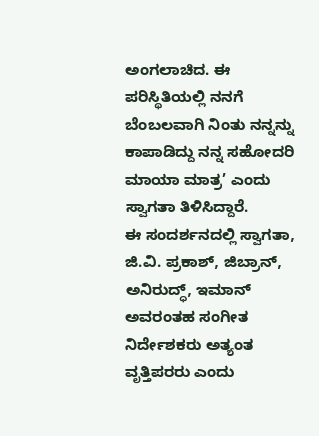ಅಂಗಲಾಚಿದ. ಈ ಪರಿಸ್ಥಿತಿಯಲ್ಲಿ ನನಗೆ ಬೆಂಬಲವಾಗಿ ನಿಂತು ನನ್ನನ್ನು ಕಾಪಾಡಿದ್ದು ನನ್ನ ಸಹೋದರಿ ಮಾಯಾ ಮಾತ್ರ’ ಎಂದು ಸ್ವಾಗತಾ ತಿಳಿಸಿದ್ದಾರೆ.
ಈ ಸಂದರ್ಶನದಲ್ಲಿ ಸ್ವಾಗತಾ, ಜಿ.ವಿ. ಪ್ರಕಾಶ್, ಜಿಬ್ರಾನ್, ಅನಿರುದ್ಧ್, ಇಮಾನ್ ಅವರಂತಹ ಸಂಗೀತ ನಿರ್ದೇಶಕರು ಅತ್ಯಂತ ವೃತ್ತಿಪರರು ಎಂದು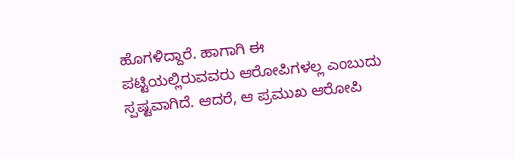ಹೊಗಳಿದ್ದಾರೆ. ಹಾಗಾಗಿ ಈ ಪಟ್ಟಿಯಲ್ಲಿರುವವರು ಆರೋಪಿಗಳಲ್ಲ ಎಂಬುದು ಸ್ಪಷ್ಟವಾಗಿದೆ. ಆದರೆ, ಆ ಪ್ರಮುಖ ಆರೋಪಿ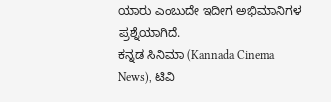ಯಾರು ಎಂಬುದೇ ಇದೀಗ ಅಭಿಮಾನಿಗಳ ಪ್ರಶ್ನೆಯಾಗಿದೆ.
ಕನ್ನಡ ಸಿನಿಮಾ (Kannada Cinema News), ಟಿವಿ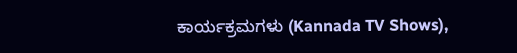ಕಾರ್ಯಕ್ರಮಗಳು (Kannada TV Shows),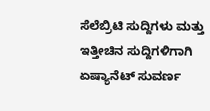ಸೆಲೆಬ್ರಿಟಿ ಸುದ್ದಿಗಳು ಮತ್ತು ಇತ್ತೀಚಿನ ಸುದ್ದಿಗಳಿಗಾಗಿ ಏಷ್ಯಾನೆಟ್ ಸುವರ್ಣ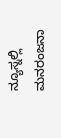ನ್ಯೂಸ್ನಲ್ಲಿ ಮನರಂಜನಾ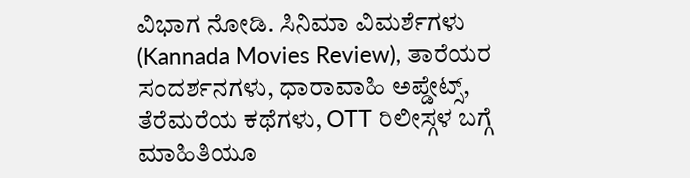ವಿಭಾಗ ನೋಡಿ. ಸಿನಿಮಾ ವಿಮರ್ಶೆಗಳು (Kannada Movies Review), ತಾರೆಯರ ಸಂದರ್ಶನಗಳು, ಧಾರಾವಾಹಿ ಅಪ್ಡೇಟ್ಸ್, ತೆರೆಮರೆಯ ಕಥೆಗಳು, OTT ರಿಲೀಸ್ಗಳ ಬಗ್ಗೆ ಮಾಹಿತಿಯೂ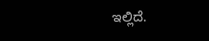ಇಲ್ಲಿದೆ.